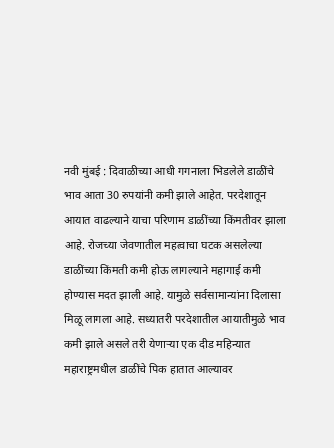नवी मुंबई : दिवाळीच्या आधी गगनाला भिडलेले डाळींचे भाव आता 30 रुपयांनी कमी झाले आहेत. परदेशातून आयात वाढल्याने याचा परिणाम डाळींच्या किंमतीवर झाला आहे. रोजच्या जेवणातील महत्वाचा घटक असलेल्या डाळींच्या किंमती कमी होऊ लागल्याने महागाई कमी होण्यास मदत झाली आहे. यामुळे सर्वसामान्यांना दिलासा मिळू लागला आहे. सध्यातरी परदेशातील आयातीमुळे भाव कमी झाले असले तरी येणाऱ्या एक दीड महिन्यात महाराष्ट्रमधील डाळींचे पिक हातात आल्यावर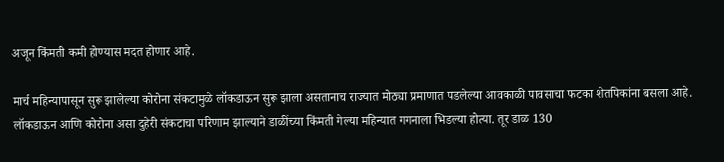अजून किंमती कमी होण्यास मदत होणार आहे.

मार्च महिन्यापासून सुरू झालेल्या कोरोना संकटामुळे लॉकडाऊन सुरू झाला असतानाच राज्यात मोठ्या प्रमाणात पडलेल्या आवकाळी पावसाचा फटका शेतपिकांना बसला आहे. लॉकडाऊन आणि कोरोना असा दुहेरी संकटाचा परिणाम झाल्याने डाळींच्या किंमती गेल्या महिन्यात गगनाला भिडल्या होत्या. तूर डाळ 130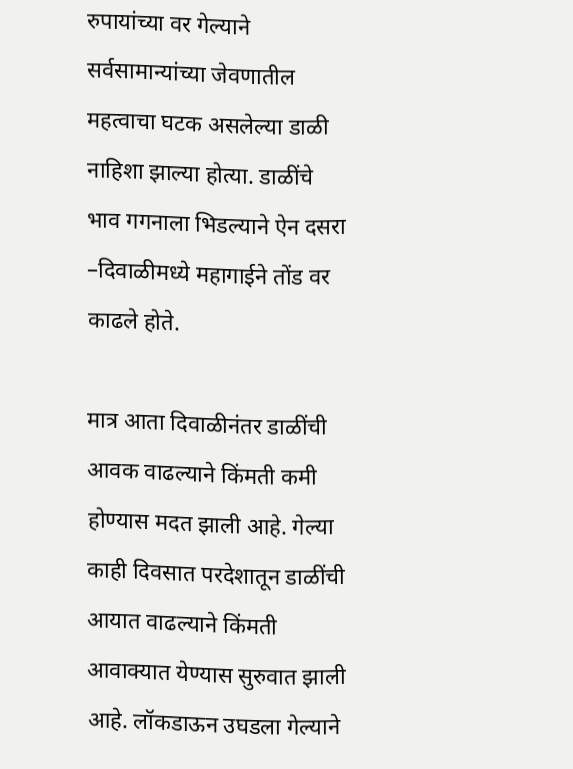रुपायांच्या वर गेल्याने सर्वसामान्यांच्या जेवणातील महत्वाचा घटक असलेल्या डाळी नाहिशा झाल्या होत्या. डाळींचे भाव गगनाला भिडल्याने ऐन दसरा –दिवाळीमध्ये महागाईने तोंड वर काढले होते.

मात्र आता दिवाळीनंतर डाळींची आवक वाढल्याने किंमती कमी होण्यास मदत झाली आहे. गेल्या काही दिवसात परदेशातून डाळींची आयात वाढल्याने किंमती आवाक्यात येण्यास सुरुवात झाली आहे. लॉकडाऊन उघडला गेल्याने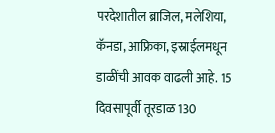परदेशातील ब्राजिल, मलेशिया, कॅनडा, आफ्रिका, इस्राईलमधून डाळींची आवक वाढली आहे. 15 दिवसापूर्वी तूरडाळ 130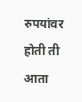रुपयांवर होती ती आता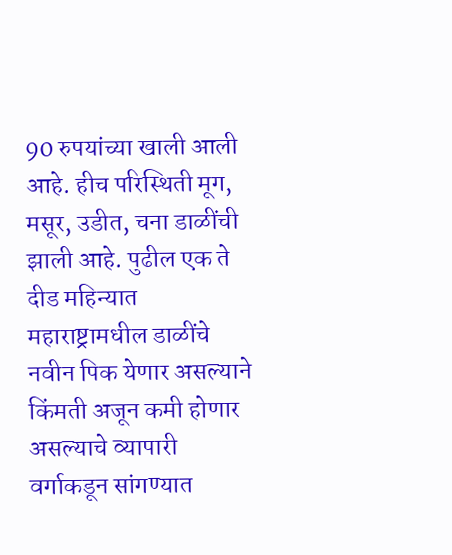90 रुपयांच्या खाली आली आहे. हीच परिस्थिती मूग, मसूर, उडीत, चना डाळींची झाली आहे. पुढील एक ते दीड महिन्यात महाराष्ट्रामधील डाळींचे नवीन पिक येणार असल्याने किंमती अजून कमी होणार असल्याचे व्यापारी वर्गाकडून सांगण्यात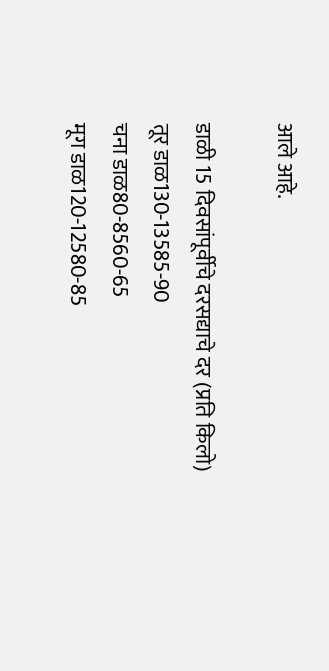आले आहे.

डाळी 15 दिवसांपूर्वीचे दरसद्याचे दर (प्रति किलो)
तूर डाळ130-13585-90
चना डाळ80-8560-65
मूग डाळ120-12580-85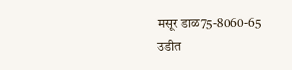मसूर डाळ75-8060-65
उडीत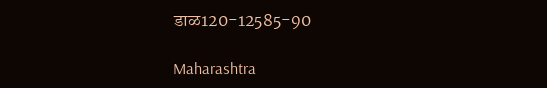डाळ120-12585-90

Maharashtra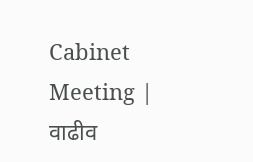Cabinet Meeting | वाढीव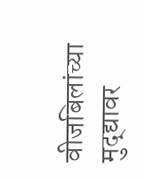वीजबिलांच्या मुद्द्यावर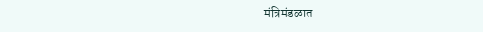मंत्रिमंडळात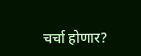चर्चा होणार?